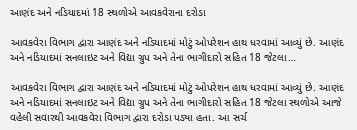આણંદ અને નડિયાદમાં 18 સ્થળોએ આવકવેરાના દરોડા

આવકવેરા વિભાગ દ્વારા આણંદ અને નડિયાદમાં મોટું ઓપરેશન હાથ ધરવામાં આવ્યું છે. આણંદ અને નડિયાદમાં સનલાઇટ અને વિદ્યા ગ્રુપ અને તેના ભાગીદારો સહિત 18 જેટલા…

આવકવેરા વિભાગ દ્વારા આણંદ અને નડિયાદમાં મોટું ઓપરેશન હાથ ધરવામાં આવ્યું છે. આણંદ અને નડિયાદમાં સનલાઇટ અને વિદ્યા ગ્રુપ અને તેના ભાગીદારો સહિત 18 જેટલા સ્થળોએ આજે વહેલી સવારથી આવકવેરા વિભાગ દ્વારા દરોડા પડ્યા હતા. આ સર્ચ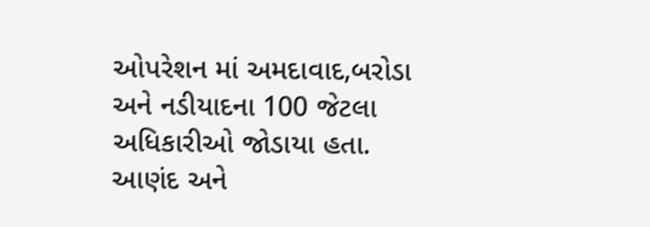ઓપરેશન માં અમદાવાદ,બરોડા અને નડીયાદના 100 જેટલા અધિકારીઓ જોડાયા હતા. આણંદ અને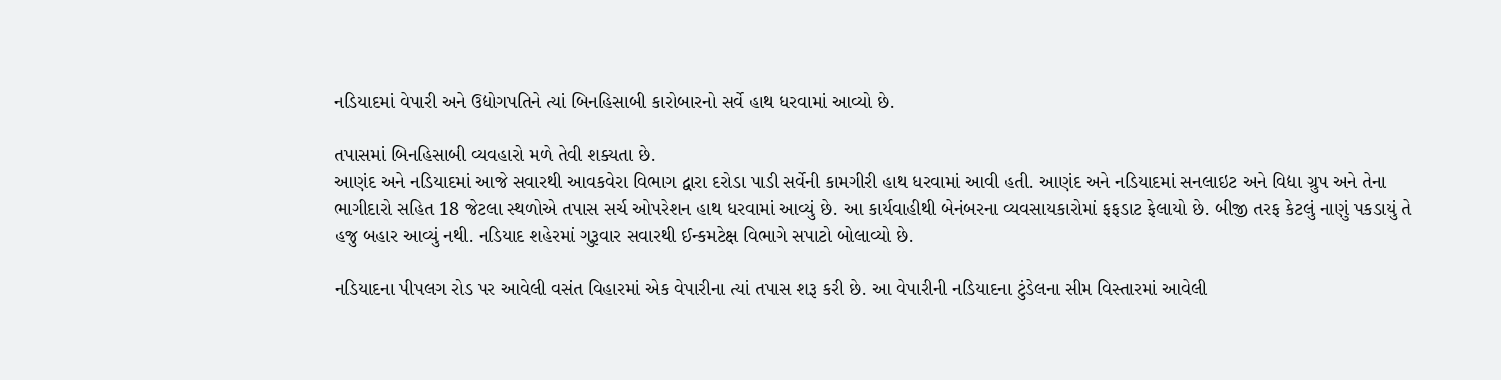નડિયાદમાં વેપારી અને ઉદ્યોગપતિને ત્યાં બિનહિસાબી કારોબારનો સર્વે હાથ ધરવામાં આવ્યો છે.

તપાસમાં બિનહિસાબી વ્યવહારો મળે તેવી શક્યતા છે.
આણંદ અને નડિયાદમાં આજે સવારથી આવકવેરા વિભાગ દ્વારા દરોડા પાડી સર્વેની કામગીરી હાથ ધરવામાં આવી હતી. આણંદ અને નડિયાદમાં સનલાઇટ અને વિદ્યા ગ્રુપ અને તેના ભાગીદારો સહિત 18 જેટલા સ્થળોએ તપાસ સર્ચ ઓપરેશન હાથ ધરવામાં આવ્યું છે. આ કાર્યવાહીથી બેનંબરના વ્યવસાયકારોમાં ફફડાટ ફેલાયો છે. બીજી તરફ કેટલું નાણું પકડાયું તે હજુ બહાર આવ્યું નથી. નડિયાદ શહેરમાં ગુરૂવાર સવારથી ઈન્કમટેક્ષ વિભાગે સપાટો બોલાવ્યો છે.

નડિયાદના પીપલગ રોડ પર આવેલી વસંત વિહારમાં એક વેપારીના ત્યાં તપાસ શરૂ કરી છે. આ વેપારીની નડિયાદના ટુંડેલના સીમ વિસ્તારમાં આવેલી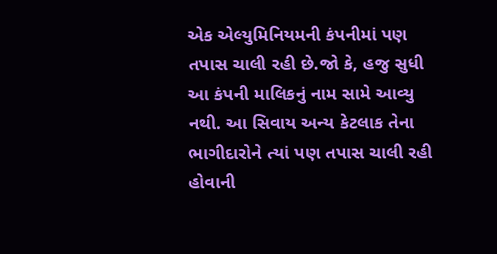એક એલ્યુમિનિયમની કંપનીમાં પણ તપાસ ચાલી રહી છે.જો કે, હજુ સુધી આ કંપની માલિકનું નામ સામે આવ્યુ નથી. આ સિવાય અન્ય કેટલાક તેના ભાગીદારોને ત્યાં પણ તપાસ ચાલી રહી હોવાની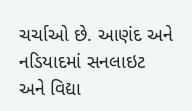ચર્ચાઓ છે. આણંદ અને નડિયાદમાં સનલાઇટ અને વિદ્યા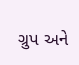ગ્રુપ અને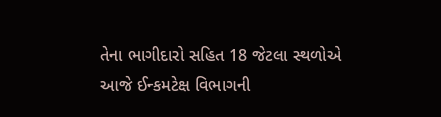તેના ભાગીદારો સહિત 18 જેટલા સ્થળોએ આજે ઈન્કમટેક્ષ વિભાગની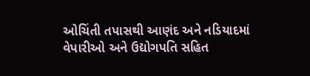ઓચિંતી તપાસથી આણંદ અને નડિયાદમાં વેપારીઓ અને ઉદ્યોગપતિ સહિત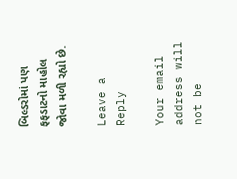બિલ્ડરોમાં પણ ફફડાટનો માહોલ જોવા મળી રહ્યો છે.

Leave a Reply

Your email address will not be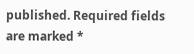published. Required fields are marked *